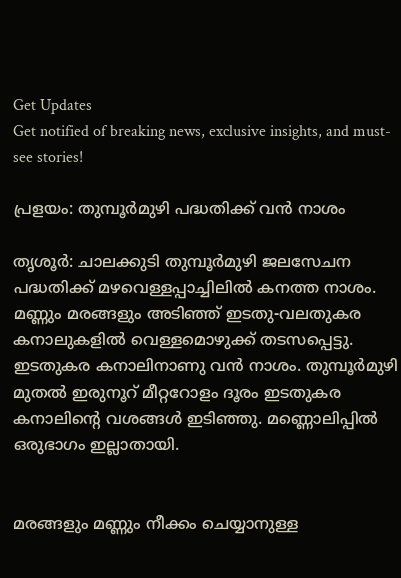Get Updates
Get notified of breaking news, exclusive insights, and must-see stories!

പ്രളയം: തുമ്പൂര്‍മുഴി പദ്ധതിക്ക് വന്‍ നാശം

തൃശൂര്‍: ചാലക്കുടി തുമ്പൂര്‍മുഴി ജലസേചന പദ്ധതിക്ക് മഴവെള്ളപ്പാച്ചിലില്‍ കനത്ത നാശം. മണ്ണും മരങ്ങളും അടിഞ്ഞ് ഇടതു-വലതുകര കനാലുകളില്‍ വെള്ളമൊഴുക്ക് തടസപ്പെട്ടു. ഇടതുകര കനാലിനാണു വന്‍ നാശം. തുമ്പൂര്‍മുഴി മുതല്‍ ഇരുനൂറ് മീറ്ററോളം ദൂരം ഇടതുകര കനാലിന്റെ വശങ്ങള്‍ ഇടിഞ്ഞു. മണ്ണൊലിപ്പില്‍ ഒരുഭാഗം ഇല്ലാതായി.


മരങ്ങളും മണ്ണും നീക്കം ചെയ്യാനുള്ള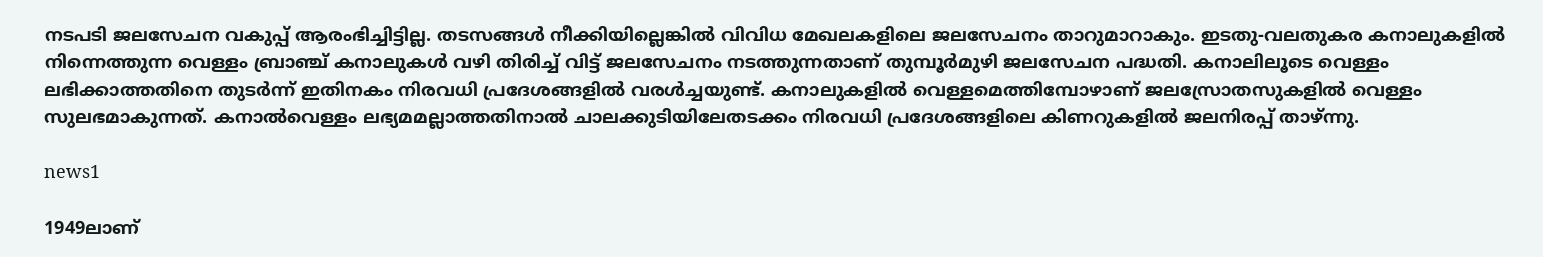നടപടി ജലസേചന വകുപ്പ് ആരംഭിച്ചിട്ടില്ല. തടസങ്ങള്‍ നീക്കിയില്ലെങ്കില്‍ വിവിധ മേഖലകളിലെ ജലസേചനം താറുമാറാകും. ഇടതു-വലതുകര കനാലുകളില്‍ നിന്നെത്തുന്ന വെള്ളം ബ്രാഞ്ച് കനാലുകള്‍ വഴി തിരിച്ച് വിട്ട് ജലസേചനം നടത്തുന്നതാണ് തുമ്പൂര്‍മുഴി ജലസേചന പദ്ധതി. കനാലിലൂടെ വെള്ളം ലഭിക്കാത്തതിനെ തുടര്‍ന്ന് ഇതിനകം നിരവധി പ്രദേശങ്ങളില്‍ വരള്‍ച്ചയുണ്ട്. കനാലുകളില്‍ വെള്ളമെത്തിമ്പോഴാണ് ജലസ്രോതസുകളില്‍ വെള്ളം സുലഭമാകുന്നത്. കനാല്‍വെള്ളം ലഭ്യമമല്ലാത്തതിനാല്‍ ചാലക്കുടിയിലേതടക്കം നിരവധി പ്രദേശങ്ങളിലെ കിണറുകളില്‍ ജലനിരപ്പ് താഴ്ന്നു.

news1

1949ലാണ്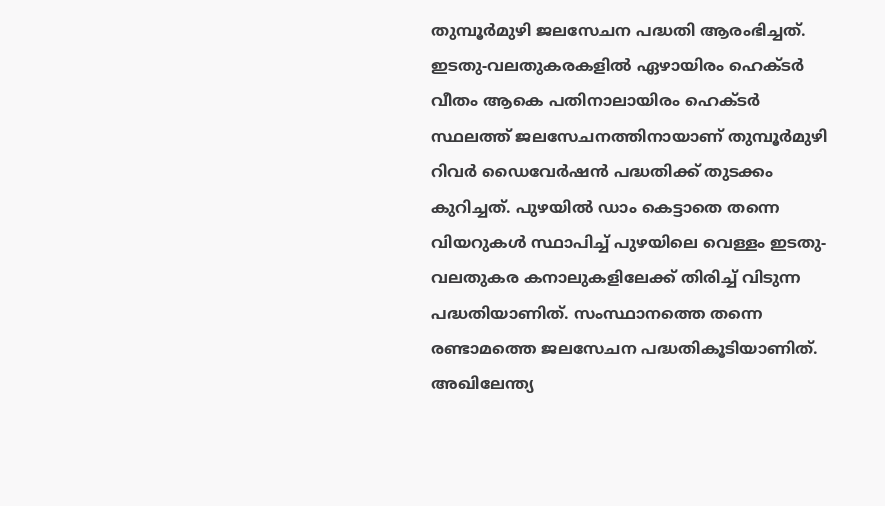തുമ്പൂര്‍മുഴി ജലസേചന പദ്ധതി ആരംഭിച്ചത്. ഇടതു-വലതുകരകളില്‍ ഏഴായിരം ഹെക്ടര്‍ വീതം ആകെ പതിനാലായിരം ഹെക്ടര്‍ സ്ഥലത്ത് ജലസേചനത്തിനായാണ് തുമ്പൂര്‍മുഴി റിവര്‍ ഡൈവേര്‍ഷന്‍ പദ്ധതിക്ക് തുടക്കം കുറിച്ചത്. പുഴയില്‍ ഡാം കെട്ടാതെ തന്നെ വിയറുകള്‍ സ്ഥാപിച്ച് പുഴയിലെ വെള്ളം ഇടതു-വലതുകര കനാലുകളിലേക്ക് തിരിച്ച് വിടുന്ന പദ്ധതിയാണിത്. സംസ്ഥാനത്തെ തന്നെ രണ്ടാമത്തെ ജലസേചന പദ്ധതികൂടിയാണിത്. അഖിലേന്ത്യ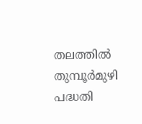തലത്തില്‍ തുമ്പൂര്‍മുഴി പദ്ധതി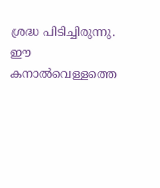ശ്രദ്ധ പിടിച്ചിരുന്നു. ഈ കനാല്‍വെള്ളത്തെ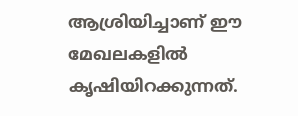ആശ്രിയിച്ചാണ് ഈ മേഖലകളില്‍ കൃഷിയിറക്കുന്നത്.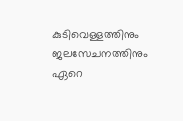കുടിവെള്ളത്തിനും ജലസേചനത്തിനും ഏറെ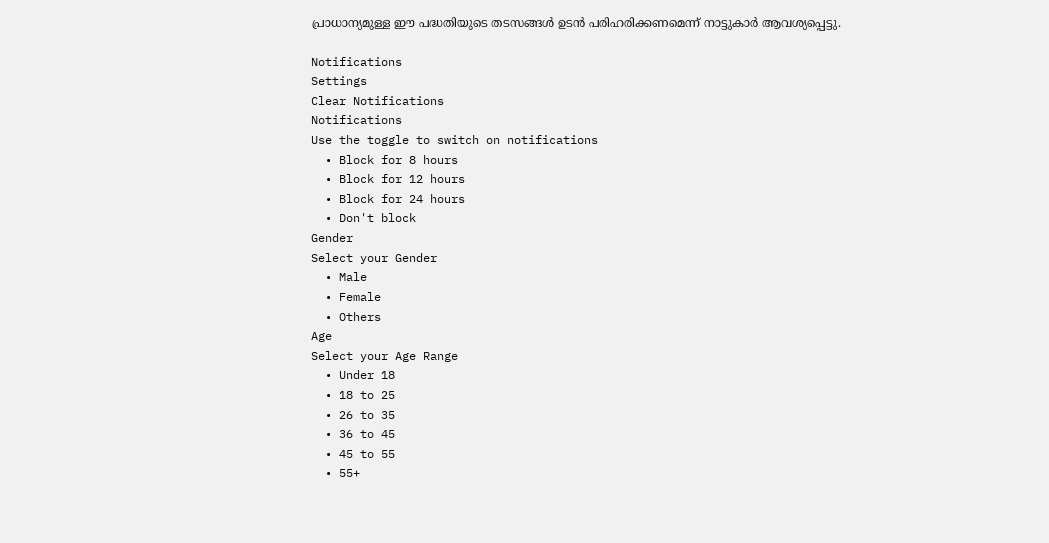പ്രാധാന്യമുള്ള ഈ പദ്ധതിയുടെ തടസങ്ങള്‍ ഉടന്‍ പരിഹരിക്കണമെന്ന് നാട്ടുകാര്‍ ആവശ്യപ്പെട്ടു.

Notifications
Settings
Clear Notifications
Notifications
Use the toggle to switch on notifications
  • Block for 8 hours
  • Block for 12 hours
  • Block for 24 hours
  • Don't block
Gender
Select your Gender
  • Male
  • Female
  • Others
Age
Select your Age Range
  • Under 18
  • 18 to 25
  • 26 to 35
  • 36 to 45
  • 45 to 55
  • 55+